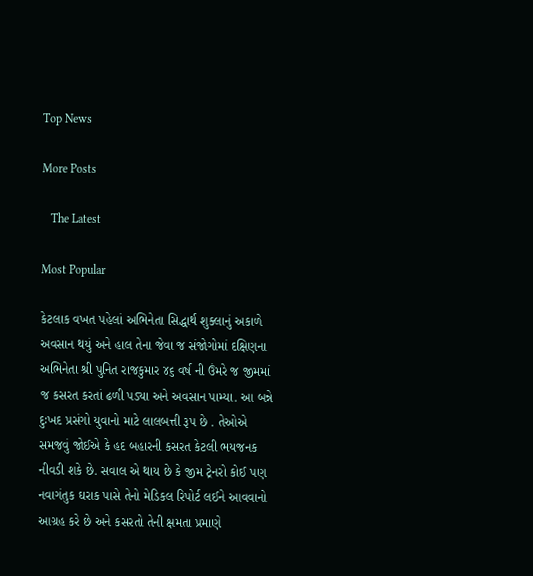Top News

More Posts

   The Latest

Most Popular

કેટલાક વખત પહેલાં અભિનેતા સિદ્ધાર્થ શુક્લાનું અકાળે અવસાન થયું અને હાલ તેના જેવા જ સંજોગોમાં દક્ષિણના અભિનેતા શ્રી પુનિત રાજકુમાર ૪૬ વર્ષ ની ઉંમરે જ જીમમાં જ કસરત કરતાં ઢળી પડ્યા અને અવસાન પામ્યા. આ બન્ને દુઃખદ પ્રસંગો યુવાનો માટે લાલબત્તી રૂપ છે . તેઓએ સમજવું જોઈએ કે હદ બહારની કસરત કેટલી ભયજનક નીવડી શકે છે. સવાલ એ થાય છે કે જીમ ટ્રેનરો કોઈ પણ નવાગંતુક ઘરાક પાસે તેનો મેડિકલ રિપોર્ટ લઈને આવવાનો આગ્રહ કરે છે અને કસરતો તેની ક્ષમતા પ્રમાણે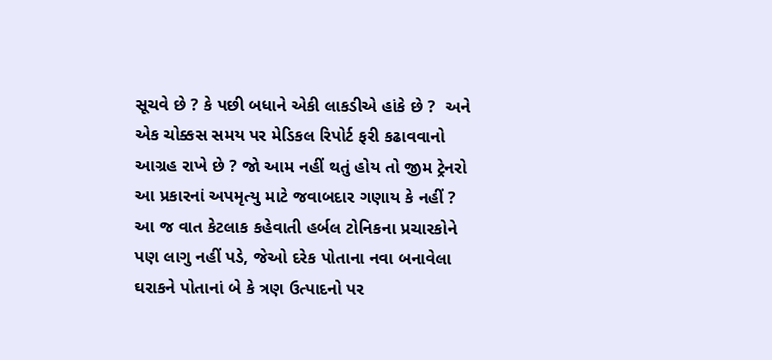સૂચવે છે ? કે પછી બધાને એકી લાકડીએ હાંકે છે ?  અને એક ચોક્કસ સમય પર મેડિકલ રિપોર્ટ ફરી કઢાવવાનો આગ્રહ રાખે છે ? જો આમ નહીં થતું હોય તો જીમ ટ્રેનરો આ પ્રકારનાં અપમૃત્યુ માટે જવાબદાર ગણાય કે નહીં ? આ જ વાત કેટલાક કહેવાતી હર્બલ ટોનિકના પ્રચારકોને પણ લાગુ નહીં પડે, જેઓ દરેક પોતાના નવા બનાવેલા ઘરાકને પોતાનાં બે કે ત્રણ ઉત્પાદનો પર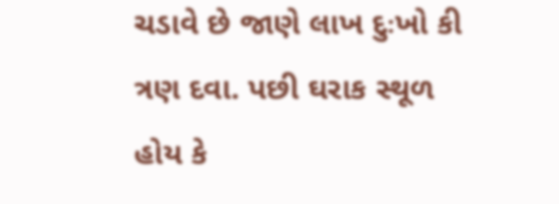ચડાવે છે જાણે લાખ દુઃખો કી ત્રણ દવા. પછી ઘરાક સ્થૂળ હોય કે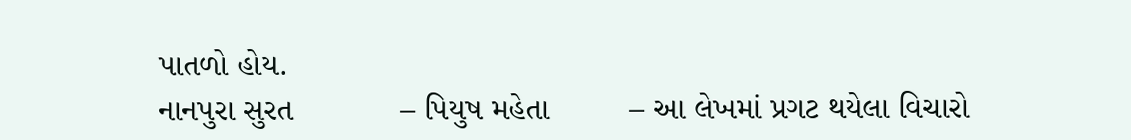પાતળો હોય.
નાનપુરા સુરત            – પિયુષ મહેતા         – આ લેખમાં પ્રગટ થયેલા વિચારો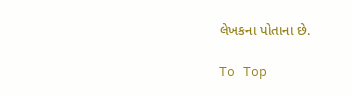લેખકના પોતાના છે.

To Top